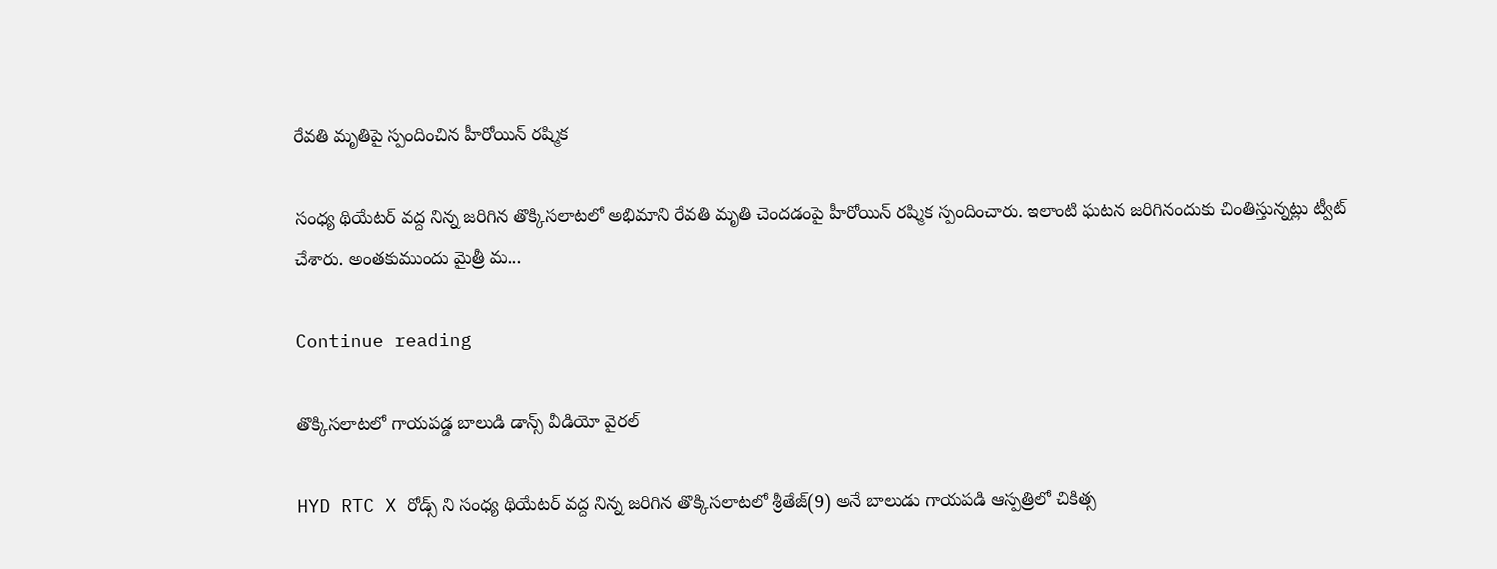రేవతి మృతిపై స్పందించిన హీరోయిన్ రష్మిక

సంధ్య థియేటర్ వద్ద నిన్న జరిగిన తొక్కిసలాటలో అభిమాని రేవతి మృతి చెందడంపై హీరోయిన్ రష్మిక స్పందించారు. ఇలాంటి ఘటన జరిగినందుకు చింతిస్తున్నట్లు ట్వీట్ చేశారు. అంతకుముందు మైత్రీ మ...

Continue reading

తొక్కిసలాటలో గాయపడ్డ బాలుడి డాన్స్ వీడియో వైరల్

HYD RTC X రోడ్స్ ని సంధ్య థియేటర్ వద్ద నిన్న జరిగిన తొక్కిసలాటలో శ్రీతేజ్(9) అనే బాలుడు గాయపడి ఆస్పత్రిలో చికిత్స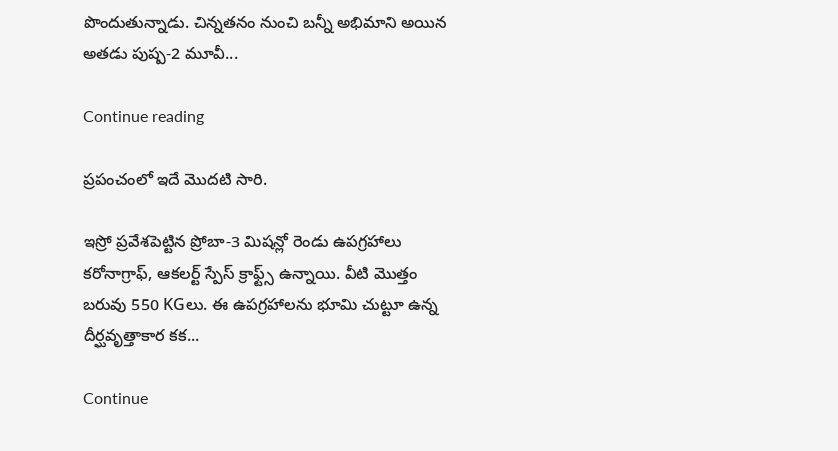పొందుతున్నాడు. చిన్నతనం నుంచి బన్నీ అభిమాని అయిన అతడు పుష్ప-2 మూవీ...

Continue reading

ప్రపంచంలో ఇదే మొదటి సారి.

ఇస్రో ప్రవేశపెట్టిన ప్రోబా-3 మిషన్లో రెండు ఉపగ్రహాలు కరోనాగ్రాఫ్, ఆకలర్ట్ స్పేస్ క్రాఫ్ట్స్ ఉన్నాయి. వీటి మొత్తం బరువు 550 KGలు. ఈ ఉపగ్రహాలను భూమి చుట్టూ ఉన్న దీర్ఘవృత్తాకార కక...

Continue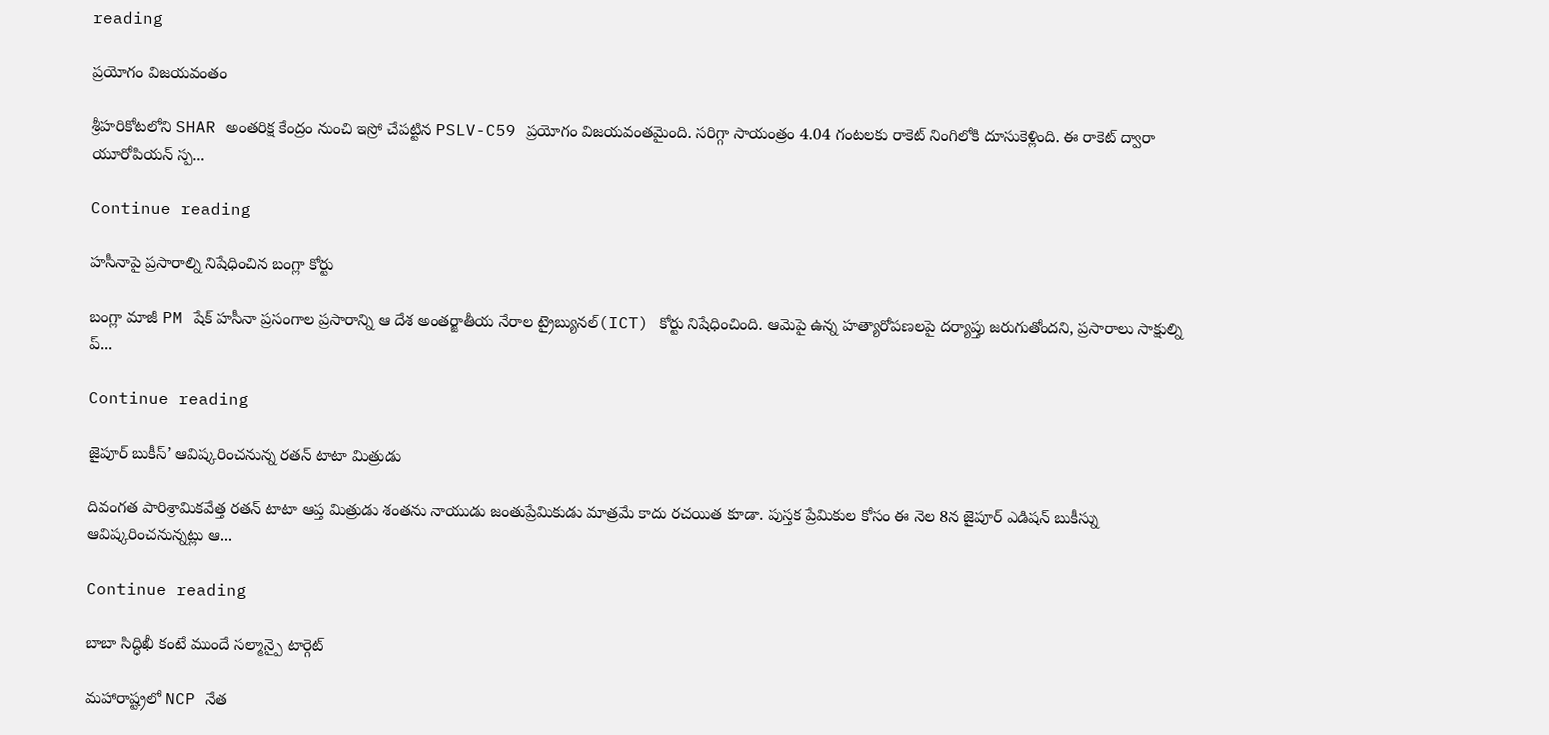reading

ప్రయోగం విజయవంతం

శ్రీహరికోటలోని SHAR అంతరిక్ష కేంద్రం నుంచి ఇస్రో చేపట్టిన PSLV-C59 ప్రయోగం విజయవంతమైంది. సరిగ్గా సాయంత్రం 4.04 గంటలకు రాకెట్ నింగిలోకి దూసుకెళ్లింది. ఈ రాకెట్ ద్వారా యూరోపియన్ స్ప...

Continue reading

హసీనాపై ప్రసారాల్ని నిషేధించిన బంగ్లా కోర్టు

బంగ్లా మాజీ PM షేక్ హసీనా ప్రసంగాల ప్రసారాన్ని ఆ దేశ అంతర్జాతీయ నేరాల ట్రైబ్యునల్(ICT) కోర్టు నిషేధించింది. ఆమెపై ఉన్న హత్యారోపణలపై దర్యాప్తు జరుగుతోందని, ప్రసారాలు సాక్షుల్ని ప్...

Continue reading

జైపూర్ బుకీస్’ ఆవిష్కరించనున్న రతన్ టాటా మిత్రుడు

దివంగత పారిశ్రామికవేత్త రతన్ టాటా ఆప్త మిత్రుడు శంతను నాయుడు జంతుప్రేమికుడు మాత్రమే కాదు రచయిత కూడా. పుస్తక ప్రేమికుల కోసం ఈ నెల 8న జైపూర్ ఎడిషన్ బుకీస్ను ఆవిష్కరించనున్నట్లు ఆ...

Continue reading

బాబా సిద్ధిఖీ కంటే ముందే సల్మాన్పై టార్గెట్

మహారాష్ట్రలో NCP నేత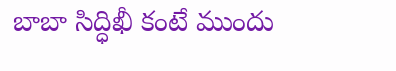బాబా సిద్ధిఖీ కంటే ముందు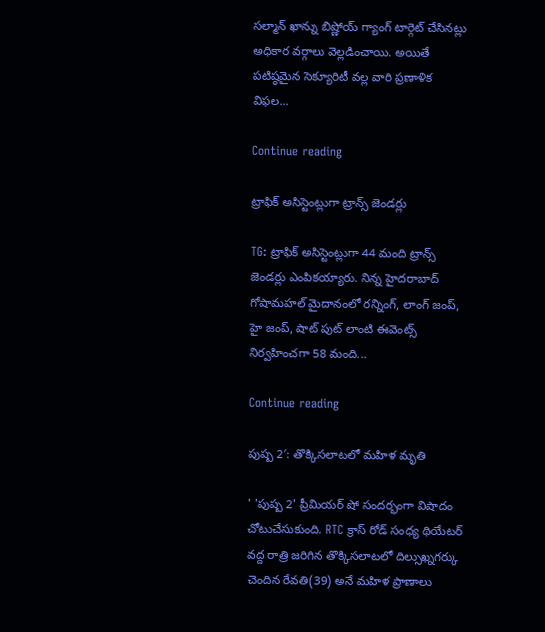సల్మాన్ ఖాన్ను బిష్ణోయ్ గ్యాంగ్ టార్గెట్ చేసినట్లు అధికార వర్గాలు వెల్లడించాయి. అయితే పటిష్ఠమైన సెక్యూరిటీ వల్ల వారి ప్రణాళిక విఫల...

Continue reading

ట్రాఫిక్ అసిస్టెంట్లుగా ట్రాన్స్ జెండర్లు

TG: ట్రాఫిక్ అసిస్టెంట్లుగా 44 మంది ట్రాన్స్ జెండర్లు ఎంపికయ్యారు. నిన్న హైదరాబాద్ గోషామహల్ మైదానంలో రన్నింగ్, లాంగ్ జంప్, హై జంప్, షాట్ పుట్ లాంటి ఈవెంట్స్ నిర్వహించగా 58 మంది...

Continue reading

పుష్ప 2′: తొక్కిసలాటలో మహిళ మృతి

' 'పుష్ప 2' ప్రీమియర్ షో సందర్భంగా విషాదం చోటుచేసుకుంది. RTC క్రాస్ రోడ్ సంధ్య థియేటర్ వద్ద రాత్రి జరిగిన తొక్కిసలాటలో దిల్సుఖ్నగర్కు చెందిన రేవతి(39) అనే మహిళ ప్రాణాలు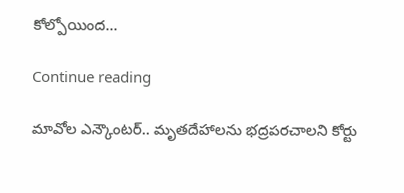కోల్పోయింద...

Continue reading

మావోల ఎన్కౌంటర్.. మృతదేహాలను భద్రపరచాలని కోర్టు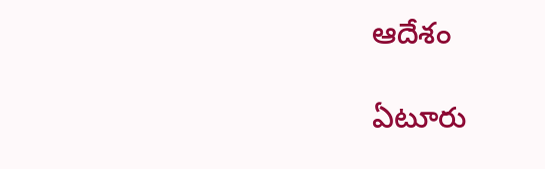ఆదేశం

ఏటూరు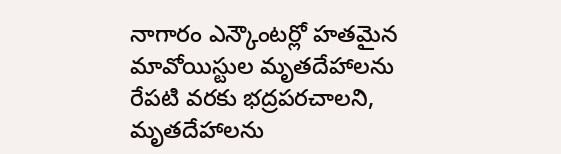నాగారం ఎన్కౌంటర్లో హతమైన మావోయిస్టుల మృతదేహాలను రేపటి వరకు భద్రపరచాలని, మృతదేహాలను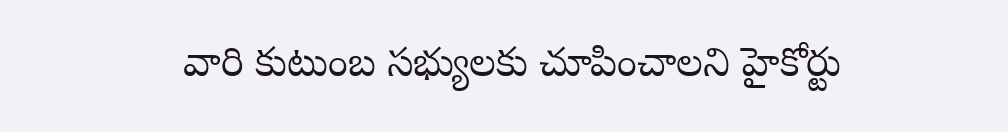వారి కుటుంబ సభ్యులకు చూపించాలని హైకోర్టు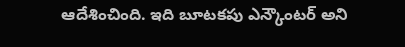ఆదేశించింది. ఇది బూటకపు ఎన్కౌంటర్ అని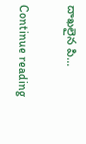దాఖలైన పి...

Continue reading